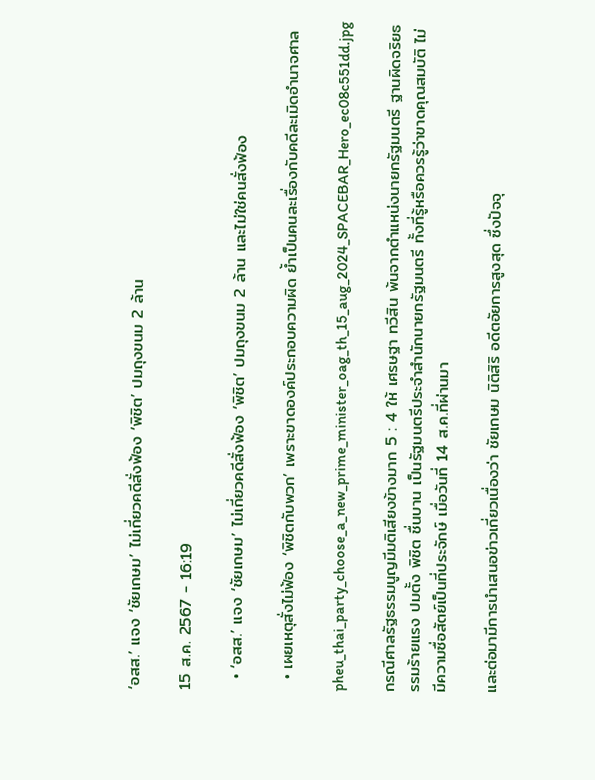‘อสส.’ แจง ‘ชัยเกษม’ ไม่เกี่ยวคดีสั่งฟ้อง ‘พิชิต’ ปมถุงขนม 2 ล้าน

15 ส.ค. 2567 - 16:19

  • ‘อสส.’ แจง ‘ชัยเกษม’ ไม่เกี่ยวคดีสั่งฟ้อง ‘พิชิต’ ปมถุงขนม 2 ล้าน และไม่ใช่คนสั่งฟ้อง

  • เผยเหตุสั่งไม่ฟ้อง ‘พิชิตกับพวก’ เพราะขาดองค์ประกอบความผิด ย้ำเป็นคนละเรื่องกับคดีละเมิดอำนาจศาล

pheu_thai_party_choose_a_new_prime_minister_oag_th_15_aug_2024_SPACEBAR_Hero_ec08c551dd.jpg

กรณีศาลรัฐธรรมนูญมีมติเสียงข้างมาก 5 : 4 ให้ เศรษฐา ทวีสิน พ้นจากตำแหน่งนายกรัฐมนตรี ฐานผิดจริยธรรมร้ายแรง ปมตั้ง พิชิต ชื่นบาน เป็นรัฐมนตรีประจำสำนักนายกรัฐมนตรี ทั้งที่รู้หรือควรรู้ว่าขาดคุณสมบัติ ไม่มีความซื่อสัตย์เป็นที่ประจักษ์ เมื่อวันที่ 14 ส.ค.ที่ผ่านมา

และต่อมามีการนำเสนอข่าวเกี่ยวเนื่องว่า ชัยเกษม นิติสิริ อดีตอัยการสูงสุด ซึ่งปัจจุ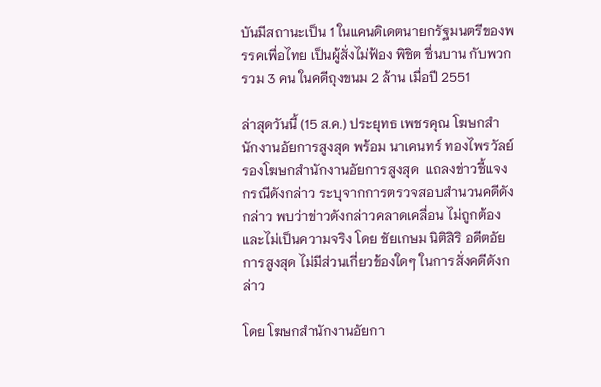บันมีสถานะเป็น 1 ในแคนดิเดตนายกรัฐมนตรีของพรรคเพื่อไทย เป็นผู้สั่งไม่ฟ้อง พิชิต ชื่นบาน กับพวกรวม 3 คน ในคดีถุงขนม 2 ล้าน เมื่อปี 2551

ล่าสุดวันนี้ (15 ส.ค.) ประยุทธ เพชรคุณ โฆษกสำนักงานอัยการสูงสุด พร้อม นาเคนทร์ ทองไพรวัลย์ รองโฆษกสำนักงานอัยการสูงสุด  แถลงข่าวชี้แจงกรณีดังกล่าว ระบุจากการตรวจสอบสำนวนคดีดังกล่าว พบว่าข่าวดังกล่าวคลาดเคลื่อน ไม่ถูกต้อง และไม่เป็นความจริง โดย ชัยเกษม นิติสิริ อดีตอัยการสูงสุด ไม่มีส่วนเกี่ยวข้องใดๆ ในการสั่งคดีดังกล่าว

โดย โฆษกสำนักงานอัยกา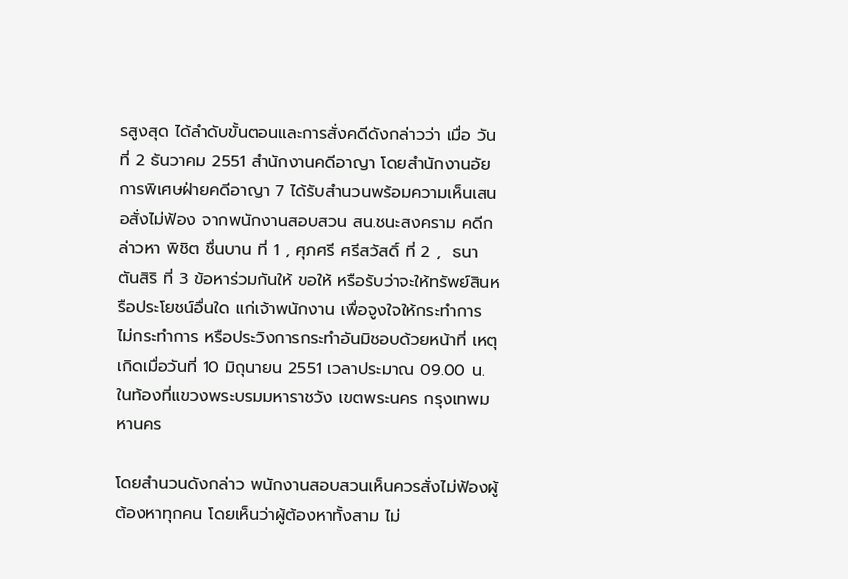รสูงสุด ได้ลำดับขั้นตอนและการสั่งคดีดังกล่าวว่า เมื่อ วันที่ 2 ธันวาคม 2551 สำนักงานคดีอาญา โดยสำนักงานอัยการพิเศษฝ่ายคดีอาญา 7 ได้รับสำนวนพร้อมความเห็นเสนอสั่งไม่ฟ้อง จากพนักงานสอบสวน สน.ชนะสงคราม คดีกล่าวหา พิชิต ชื่นบาน ที่ 1 , ศุภศรี ศรีสวัสดิ์ ที่ 2 ,  ธนา ตันสิริ ที่ 3 ข้อหาร่วมกันให้ ขอให้ หรือรับว่าจะให้ทรัพย์สินหรือประโยชน์อื่นใด แก่เจ้าพนักงาน เพื่อจูงใจให้กระทำการ ไม่กระทำการ หรือประวิงการกระทำอันมิชอบด้วยหน้าที่ เหตุเกิดเมื่อวันที่ 10 มิถุนายน 2551 เวลาประมาณ 09.00 น. ในท้องที่แขวงพระบรมมหาราชวัง เขตพระนคร กรุงเทพมหานคร

โดยสำนวนดังกล่าว พนักงานสอบสวนเห็นควรสั่งไม่ฟ้องผู้ต้องหาทุกคน โดยเห็นว่าผู้ต้องหาทั้งสาม ไม่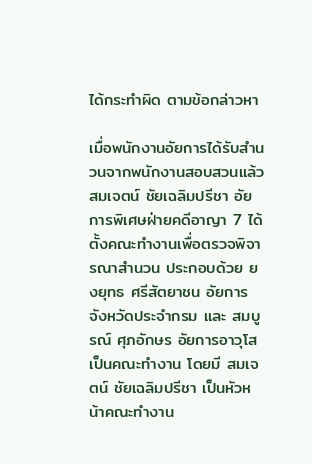ได้กระทำผิด ตามข้อกล่าวหา

เมื่อพนักงานอัยการได้รับสำนวนจากพนักงานสอบสวนแล้ว สมเจตน์ ชัยเฉลิมปรีชา อัยการพิเศษฝ่ายคดีอาญา 7 ได้ตั้งคณะทำงานเพื่อตรวจพิจารณาสำนวน ประกอบด้วย ยงยุทธ ศรีสัตยาชน อัยการจังหวัดประจำกรม และ สมบูรณ์ ศุภอักษร อัยการอาวุโส เป็นคณะทำงาน โดยมี สมเจตน์ ชัยเฉลิมปรีชา เป็นหัวหน้าคณะทำงาน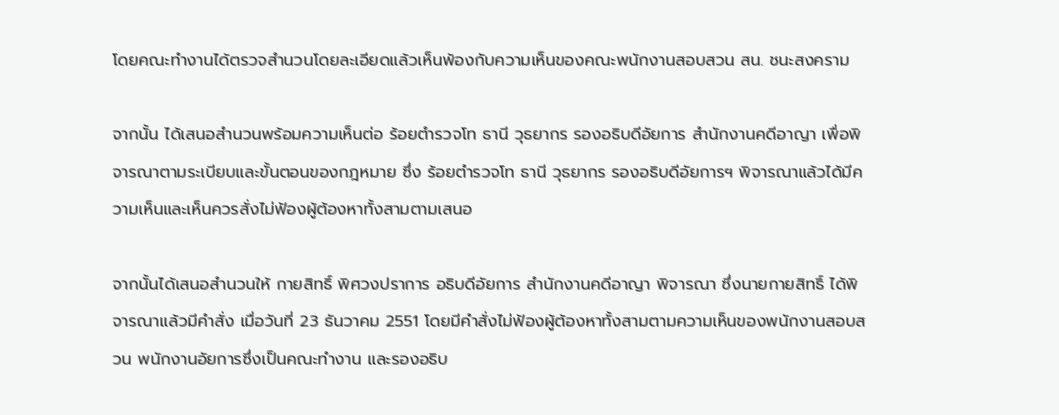โดยคณะทำงานได้ตรวจสำนวนโดยละเอียดแล้วเห็นพ้องกับความเห็นของคณะพนักงานสอบสวน สน. ชนะสงคราม

จากนั้น ได้เสนอสำนวนพร้อมความเห็นต่อ ร้อยตำรวจโท ธานี วุธยากร รองอธิบดีอัยการ สำนักงานคดีอาญา เพื่อพิจารณาตามระเบียบและขั้นตอนของกฎหมาย ซึ่ง ร้อยตำรวจโท ธานี วุธยากร รองอธิบดีอัยการฯ พิจารณาแล้วได้มีความเห็นและเห็นควรสั่งไม่ฟ้องผู้ต้องหาทั้งสามตามเสนอ

จากนั้นได้เสนอสำนวนให้ กายสิทธิ์ พิศวงปราการ อธิบดีอัยการ สำนักงานคดีอาญา พิจารณา ซึ่งนายกายสิทธิ์ ได้พิจารณาแล้วมีคำสั่ง เมื่อวันที่ 23 ธันวาคม 2551 โดยมีคำสั่งไม่ฟ้องผู้ต้องหาทั้งสามตามความเห็นของพนักงานสอบสวน พนักงานอัยการซึ่งเป็นคณะทำงาน และรองอธิบ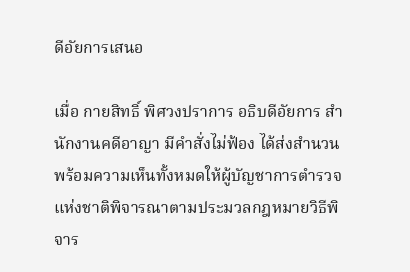ดีอัยการเสนอ

เมื่อ กายสิทธิ์ พิศวงปราการ อธิบดีอัยการ สำนักงานคดีอาญา มีคำสั่งไม่ฟ้อง ได้ส่งสำนวนพร้อมความเห็นทั้งหมดให้ผู้บัญชาการตำรวจแห่งชาติพิจารณาตามประมวลกฎหมายวิธีพิจาร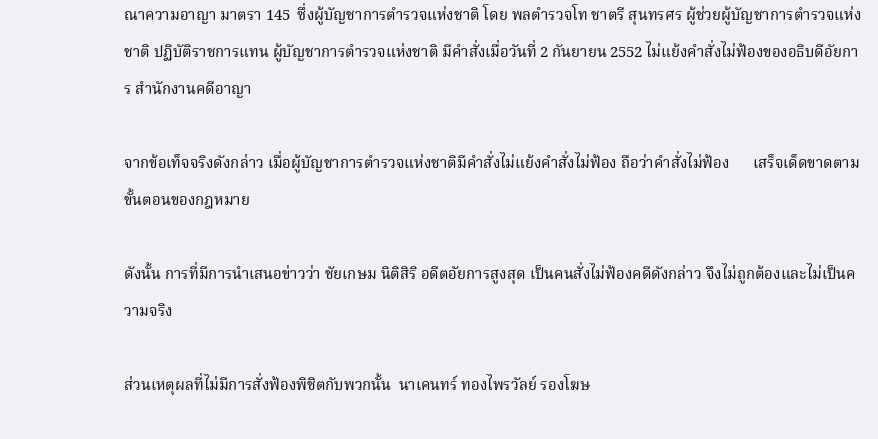ณาความอาญา มาตรา 145  ซึ่งผู้บัญชาการตำรวจแห่งชาติ โดย พลตำรวจโท ชาตรี สุนทรศร ผู้ช่วยผู้บัญชาการตำรวจแห่งชาติ ปฏิบัติราชการแทน ผู้บัญชาการตำรวจแห่งชาติ มีคำสั่งเมื่อวันที่ 2 กันยายน 2552 ไม่แย้งคำสั่งไม่ฟ้องของอธิบดีอัยการ สำนักงานคดีอาญา

จากข้อเท็จจริงดังกล่าว เมื่อผู้บัญชาการตำรวจแห่งชาติมีคำสั่งไม่แย้งคำสั่งไม่ฟ้อง ถือว่าคำสั่งไม่ฟ้อง      เสร็จเด็ดขาดตามขั้นตอนของกฎหมาย

ดังนั้น การที่มีการนำเสนอข่าวว่า ชัยเกษม นิติสิริ อดีตอัยการสูงสุด เป็นคนสั่งไม่ฟ้องคดีดังกล่าว จึงไม่ถูกต้องและไม่เป็นความจริง

ส่วนเหตุผลที่ไม่มีการสั่งฟ้องพิชิตกับพวกนั้น  นาเคนทร์ ทองไพรวัลย์ รองโฆษ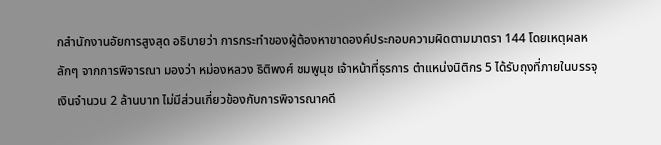กสำนักงานอัยการสูงสุด อธิบายว่า การกระทำของผู้ต้องหาขาดองค์ประกอบความผิดตามมาตรา 144 โดยเหตุผลหลักๆ จากการพิจารณา มองว่า หม่องหลวง ธิติพงศ์ ชมพูนุช เจ้าหน้าที่ธุรการ ตำแหน่งนิติกร 5 ได้รับถุงที่ภายในบรรจุเงินจำนวน 2 ล้านบาท ไม่มีส่วนเกี่ยวข้องกับการพิจารณาคดี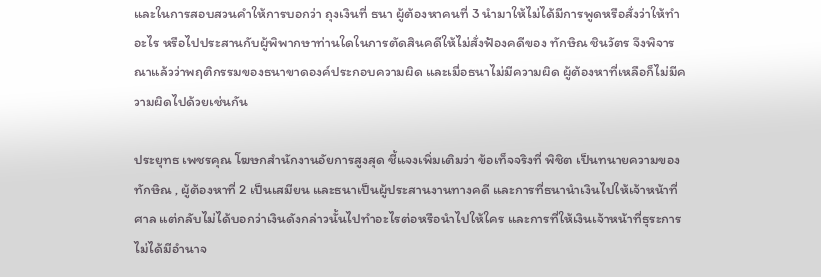และในการสอบสวนคำให้การบอกว่า ถุงเงินที่ ธนา ผู้ต้องหาคนที่ 3 นำมาให้ไม่ได้มีการพูดหรือสั่งว่าให้ทำอะไร หรือไปประสานกับผู้พิพากษาท่านใดในการตัดสินคดีให้ไม่สั่งฟ้องคดีของ ทักษิณ ชินวัตร จึงพิจารณาแล้วว่าพฤติกรรมของธนาขาดองค์ประกอบความผิด และเมื่อธนาไม่มีความผิด ผู้ต้องหาที่เหลือก็ไม่มีความผิดไปด้วยเช่นกัน

ประยุทธ เพชรคุณ โฆษกสำนักงานอัยการสูงสุด ชี้แจงเพิ่มเติมว่า ข้อเท็จจริงที่ พิชิต เป็นทนายความของทักษิณ , ผู้ต้องหาที่ 2 เป็นเสมียน และธนาเป็นผู้ประสานงานทางคดี และการที่ธนานำเงินไปให้เจ้าหน้าที่ศาล แต่กลับไม่ได้บอกว่าเงินดังกล่าวนั้นไปทำอะไรต่อหรือนำไปให้ใคร และการที่ให้เงินเจ้าหน้าที่ธุระการไม่ได้มีอำนาจ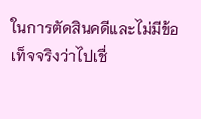ในการตัดสินคดีและไม่มีข้อเท็จจริงว่าไปเชื่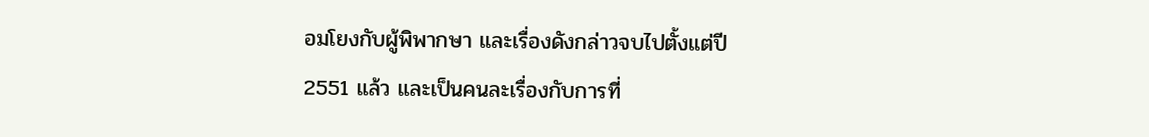อมโยงกับผู้พิพากษา และเรื่องดังกล่าวจบไปตั้งแต่ปี 2551 แล้ว และเป็นคนละเรื่องกับการที่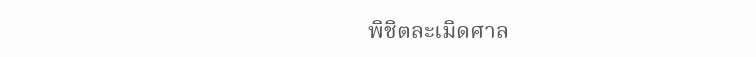พิชิตละเมิดศาล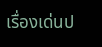เรื่องเด่นป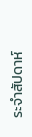ระจำสัปดาห์